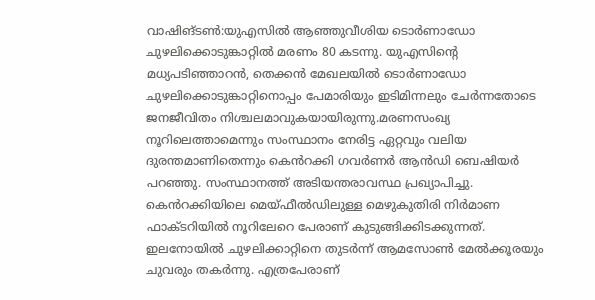വാഷിങ്ടൺ:യുഎസിൽ ആഞ്ഞുവീശിയ ടൊർണാഡോ ചുഴലിക്കൊടുങ്കാറ്റിൽ മരണം 80 കടന്നു. യുഎസിന്റെ മധ്യപടിഞ്ഞാറൻ, തെക്കൻ മേഖലയിൽ ടൊർണാഡോ ചുഴലിക്കൊടുങ്കാറ്റിനൊപ്പം പേമാരിയും ഇടിമിന്നലും ചേർന്നതോടെ ജനജീവിതം നിശ്ചലമാവുകയായിരുന്നു.മരണസംഖ്യ നൂറിലെത്താമെന്നും സംസ്ഥാനം നേരിട്ട ഏറ്റവും വലിയ ദുരന്തമാണിതെന്നും കെൻറക്കി ഗവർണർ ആൻഡി ബെഷിയർ പറഞ്ഞു. സംസ്ഥാനത്ത് അടിയന്തരാവസ്ഥ പ്രഖ്യാപിച്ചു.
കെൻറക്കിയിലെ മെയ്ഫീൽഡിലുള്ള മെഴുകുതിരി നിർമാണ ഫാക്ടറിയിൽ നൂറിലേറെ പേരാണ് കുടുങ്ങിക്കിടക്കുന്നത്. ഇലനോയിൽ ചുഴലിക്കാറ്റിനെ തുടർന്ന് ആമസോൺ മേൽക്കൂരയും ചുവരും തകർന്നു. എത്രപേരാണ്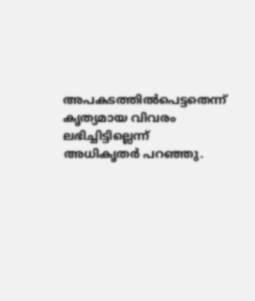അപകടത്തിൽപെട്ടതെന്ന് കൃത്യമായ വിവരം ലഭിച്ചിട്ടില്ലെന്ന് അധികൃതർ പറഞ്ഞു.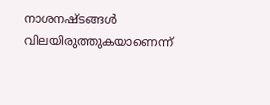നാശനഷ്ടങ്ങൾ വിലയിരുത്തുകയാണെന്ന്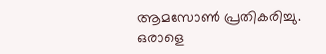ആമസോൺ പ്രതികരിച്ചു. ഒരാളെ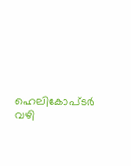ഹെലികോപ്ടർ വഴി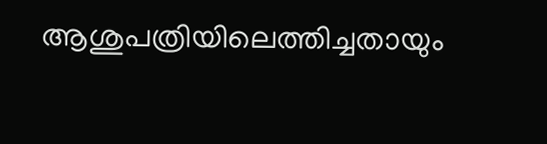ആശുപത്രിയിലെത്തിച്ചതായും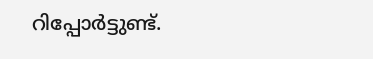റിപ്പോർട്ടുണ്ട്.